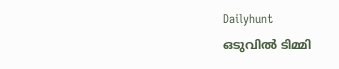Dailyhunt
ഒടുവില്‍ ടിമ്മി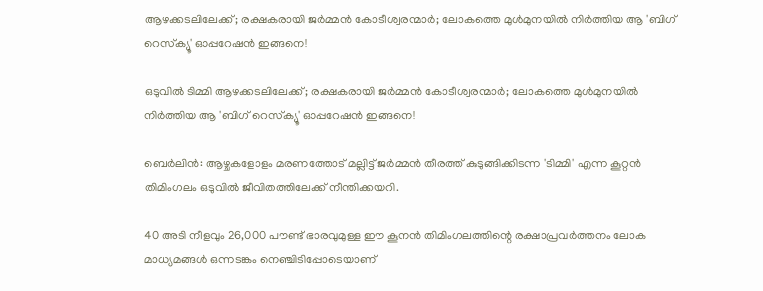ആഴക്കടലിലേക്ക്; രക്ഷകരായി ജര്‍മ്മന്‍ കോടീശ്വരന്മാര്‍; ലോകത്തെ മുള്‍മുനയില്‍ നിര്‍ത്തിയ ആ 'ബിഗ് റെസ്‌ക്യൂ' ഓപ്പറേഷന്‍ ഇങ്ങനെ!

ഒടുവില്‍ ടിമ്മി ആഴക്കടലിലേക്ക്; രക്ഷകരായി ജര്‍മ്മന്‍ കോടീശ്വരന്മാര്‍; ലോകത്തെ മുള്‍മുനയില്‍ നിര്‍ത്തിയ ആ 'ബിഗ് റെസ്‌ക്യൂ' ഓപ്പറേഷന്‍ ഇങ്ങനെ!

ബെര്‍ലിന്‍: ആഴ്ചകളോളം മരണത്തോട് മല്ലിട്ട് ജര്‍മ്മന്‍ തീരത്ത് കുടുങ്ങിക്കിടന്ന 'ടിമ്മി' എന്ന കൂറ്റന്‍ തിമിംഗലം ഒടുവില്‍ ജീവിതത്തിലേക്ക് നീന്തിക്കയറി.

40 അടി നീളവും 26,000 പൗണ്ട് ഭാരവുമുള്ള ഈ കൂനന്‍ തിമിംഗലത്തിന്റെ രക്ഷാപ്രവര്‍ത്തനം ലോക മാധ്യമങ്ങള്‍ ഒന്നടങ്കം നെഞ്ചിടിപ്പോടെയാണ്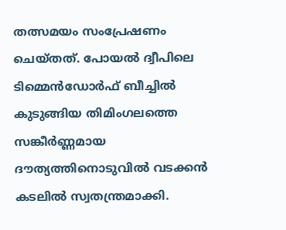തത്സമയം സംപ്രേഷണം ചെയ്തത്. പോയല്‍ ദ്വീപിലെ ടിമ്മെന്‍ഡോര്‍ഫ് ബീച്ചില്‍ കുടുങ്ങിയ തിമിംഗലത്തെ സങ്കീര്‍ണ്ണമായ ദൗത്യത്തിനൊടുവില്‍ വടക്കന്‍ കടലില്‍ സ്വതന്ത്രമാക്കി.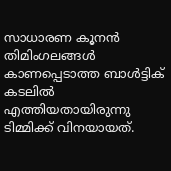സാധാരണ കൂനന്‍ തിമിംഗലങ്ങള്‍ കാണപ്പെടാത്ത ബാള്‍ട്ടിക് കടലില്‍ എത്തിയതായിരുന്നു ടിമ്മിക്ക് വിനയായത്.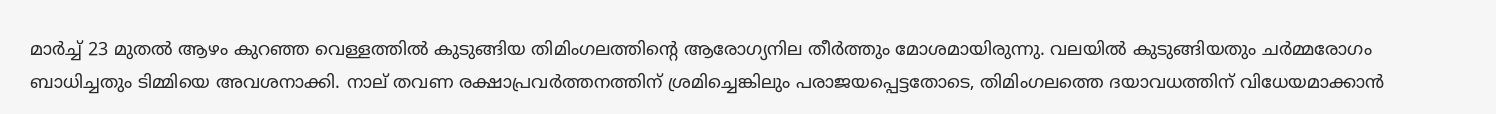മാര്‍ച്ച്‌ 23 മുതല്‍ ആഴം കുറഞ്ഞ വെള്ളത്തില്‍ കുടുങ്ങിയ തിമിംഗലത്തിന്റെ ആരോഗ്യനില തീര്‍ത്തും മോശമായിരുന്നു. വലയില്‍ കുടുങ്ങിയതും ചര്‍മ്മരോഗം ബാധിച്ചതും ടിമ്മിയെ അവശനാക്കി. നാല് തവണ രക്ഷാപ്രവര്‍ത്തനത്തിന് ശ്രമിച്ചെങ്കിലും പരാജയപ്പെട്ടതോടെ, തിമിംഗലത്തെ ദയാവധത്തിന് വിധേയമാക്കാന്‍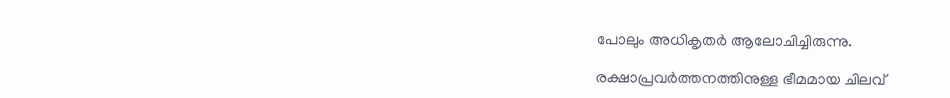പോലും അധികൃതര്‍ ആലോചിച്ചിരുന്നു.

രക്ഷാപ്രവര്‍ത്തനത്തിനുള്ള ഭീമമായ ചിലവ്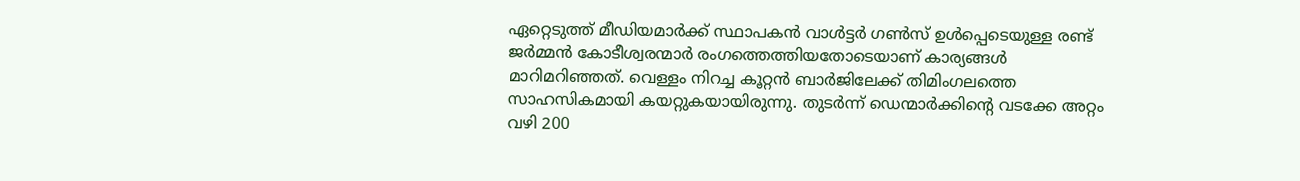ഏറ്റെടുത്ത് മീഡിയമാര്‍ക്ക് സ്ഥാപകന്‍ വാള്‍ട്ടര്‍ ഗണ്‍സ് ഉള്‍പ്പെടെയുള്ള രണ്ട് ജര്‍മ്മന്‍ കോടീശ്വരന്മാര്‍ രംഗത്തെത്തിയതോടെയാണ് കാര്യങ്ങള്‍ മാറിമറിഞ്ഞത്. വെള്ളം നിറച്ച കൂറ്റന്‍ ബാര്‍ജിലേക്ക് തിമിംഗലത്തെ സാഹസികമായി കയറ്റുകയായിരുന്നു. തുടര്‍ന്ന് ഡെന്മാര്‍ക്കിന്റെ വടക്കേ അറ്റം വഴി 200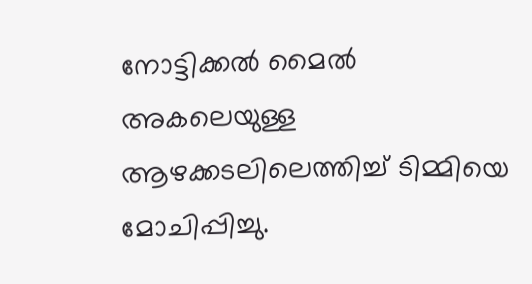നോട്ടിക്കല്‍ മൈല്‍ അകലെയുള്ള ആഴക്കടലിലെത്തിച്ച്‌ ടിമ്മിയെ മോചിപ്പിച്ചു.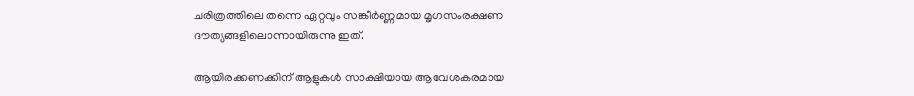ചരിത്രത്തിലെ തന്നെ ഏറ്റവും സങ്കീര്‍ണ്ണമായ മൃഗസംരക്ഷണ ദൗത്യങ്ങളിലൊന്നായിരുന്നു ഇത്.

ആയിരക്കണക്കിന് ആളുകള്‍ സാക്ഷിയായ ആവേശകരമായ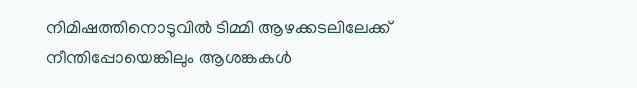നിമിഷത്തിനൊടുവില്‍ ടിമ്മി ആഴക്കടലിലേക്ക് നീന്തിപ്പോയെങ്കിലും ആശങ്കകള്‍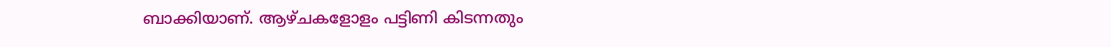ബാക്കിയാണ്. ആഴ്ചകളോളം പട്ടിണി കിടന്നതും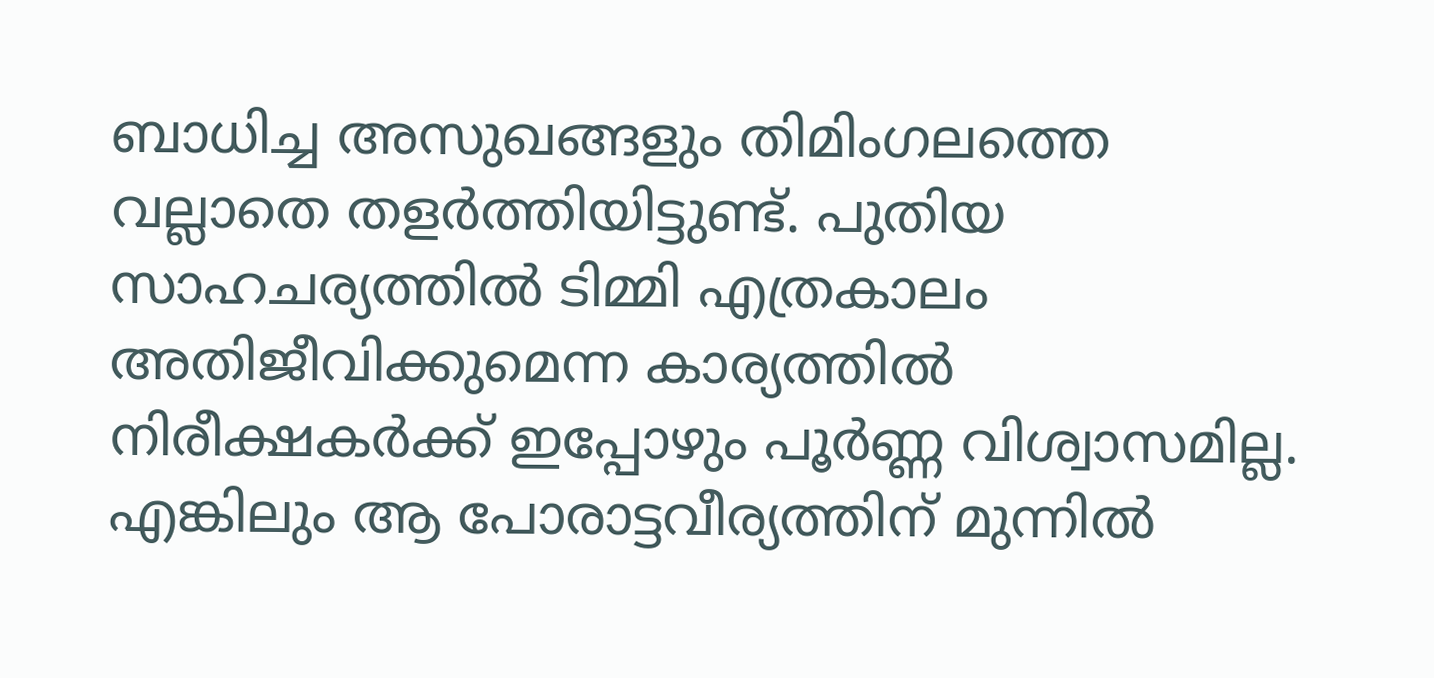ബാധിച്ച അസുഖങ്ങളും തിമിംഗലത്തെ വല്ലാതെ തളര്‍ത്തിയിട്ടുണ്ട്. പുതിയ സാഹചര്യത്തില്‍ ടിമ്മി എത്രകാലം അതിജീവിക്കുമെന്ന കാര്യത്തില്‍ നിരീക്ഷകര്‍ക്ക് ഇപ്പോഴും പൂര്‍ണ്ണ വിശ്വാസമില്ല. എങ്കിലും ആ പോരാട്ടവീര്യത്തിന് മുന്നില്‍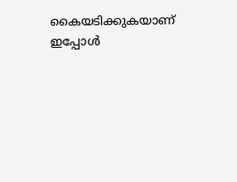കൈയടിക്കുകയാണ് ഇപ്പോള്‍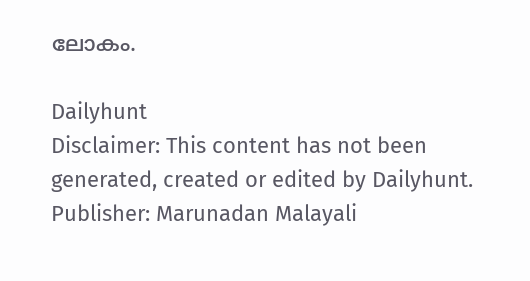ലോകം.

Dailyhunt
Disclaimer: This content has not been generated, created or edited by Dailyhunt. Publisher: Marunadan Malayali